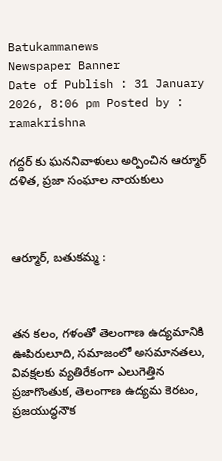Batukammanews
Newspaper Banner
Date of Publish : 31 January 2026, 8:06 pm Posted by : ramakrishna

గద్దర్ కు ఘననివాళులు అర్పించిన ఆర్మూర్ దళిత, ప్రజా సంఘాల నాయకులు



ఆర్మూర్, బతుకమ్మ :



తన కలం, గళంతో తెలంగాణ ఉద్యమానికి ఊపిరులూది, సమాజంలో అసమానతలు, వివక్షలకు వ్యతిరేకంగా ఎలుగెత్తిన ప్రజాగొంతుక, తెలంగాణ ఉద్యమ కెరటం, ప్రజయుద్ధనౌక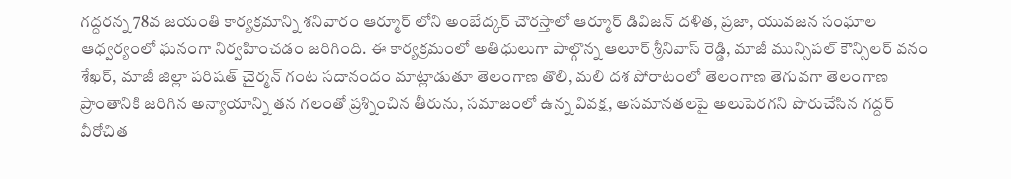గద్దరన్న 78వ జయంతి కార్యక్రమాన్ని శనివారం ఆర్మూర్ లోని అంబేద్కర్ చౌరస్తాలో ఆర్మూర్ డివిజన్ దళిత, ప్రజా, యువజన సంఘాల ఆధ్వర్యంలో ఘనంగా నిర్వహించడం జరిగింది. ఈ కార్యక్రమంలో అతిధులుగా పాల్గొన్న ఆలూర్ శ్రీనివాస్ రెడ్డి, మాజీ మున్సిపల్ కౌన్సిలర్ వనం శేఖర్, మాజీ జిల్లా పరిషత్ చైర్మన్ గంట సదానందం మాట్లాడుతూ తెలంగాణ తొలి, మలి దశ పోరాటంలో తెలంగాణ తెగువగా తెలంగాణ ప్రాంతానికి జరిగిన అన్యాయాన్ని తన గలంతో ప్రశ్నించిన తీరును, సమాజంలో ఉన్న వివక్ష, అసమానతలపై అలుపెరగని పొరుచేసిన గద్దర్ వీరోచిత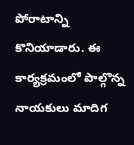పోరాటాన్ని కొనియాడారు. ఈ కార్యక్రమంలో పాల్గొన్న నాయకులు మాదిగ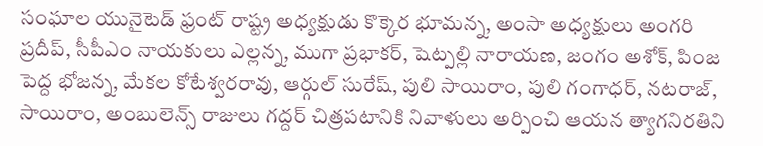సంఘాల యునైటెడ్ ఫ్రంట్ రాష్ట్ర అధ్యక్షుడు కొక్కెర భూమన్న, అంసా అధ్యక్షులు అంగరి ప్రదీప్, సీపీఎం నాయకులు ఎల్లన్న, ముగా ప్రభాకర్, షెట్పల్లి నారాయణ, జంగం అశోక్, పింజ పెద్ద భోజన్న, మేకల కోటేశ్వరరావు, ఆర్గుల్ సురేష్, పులి సాయిరాం, పులి గంగాధర్, నటరాజ్,  సాయిరాం, అంబులెన్స్ రాజులు గద్దర్ చిత్రపటానికి నివాళులు అర్పించి ఆయన త్యాగనిరతిని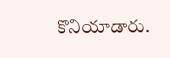కొనియాడారు.